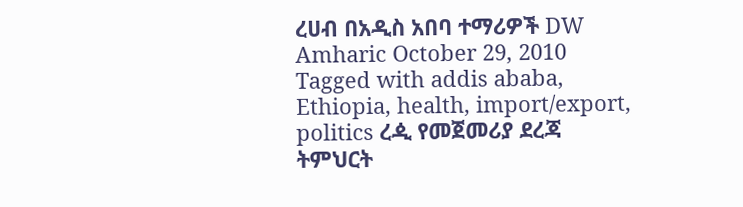ረሀብ በአዲስ አበባ ተማሪዎች DW Amharic October 29, 2010 Tagged with addis ababa, Ethiopia, health, import/export, politics ረዺ የመጀመሪያ ደረጃ ትምህርት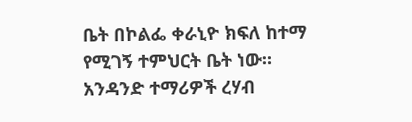ቤት በኮልፌ ቀራኒዮ ክፍለ ከተማ የሚገኝ ተምህርት ቤት ነው። አንዳንድ ተማሪዎች ረሃብ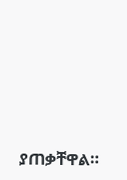ያጠቃቸዋል።